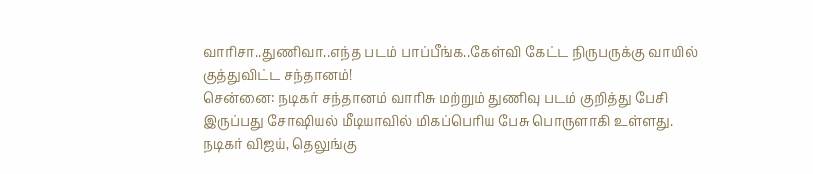வாரிசா..துணிவா..எந்த படம் பாப்பீங்க..கேள்வி கேட்ட நிருபருக்கு வாயில் குத்துவிட்ட சந்தானம்!
சென்னை: நடிகர் சந்தானம் வாரிசு மற்றும் துணிவு படம் குறித்து பேசி இருப்பது சோஷியல் மீடியாவில் மிகப்பெரிய பேசு பொருளாகி உள்ளது.
நடிகர் விஜய், தெலுங்கு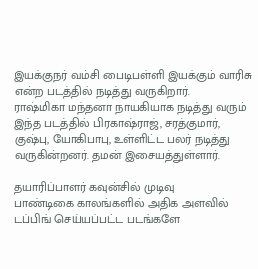இயக்குநர் வம்சி பைடிபள்ளி இயக்கும் வாரிசு என்ற படத்தில் நடித்து வருகிறார்.
ராஷ்மிகா மந்தனா நாயகியாக நடித்து வரும் இந்த படத்தில் பிரகாஷ்ராஜ், சரத்குமார், குஷ்பு, யோகிபாபு, உள்ளிட்ட பலர் நடித்து வருகின்றனர். தமன் இசையத்துள்ளார்.

தயாரிப்பாளர் கவுன்சில் முடிவு
பாண்டிகை காலங்களில் அதிக அளவில் டப்பிங் செய்யப்பட்ட படங்களே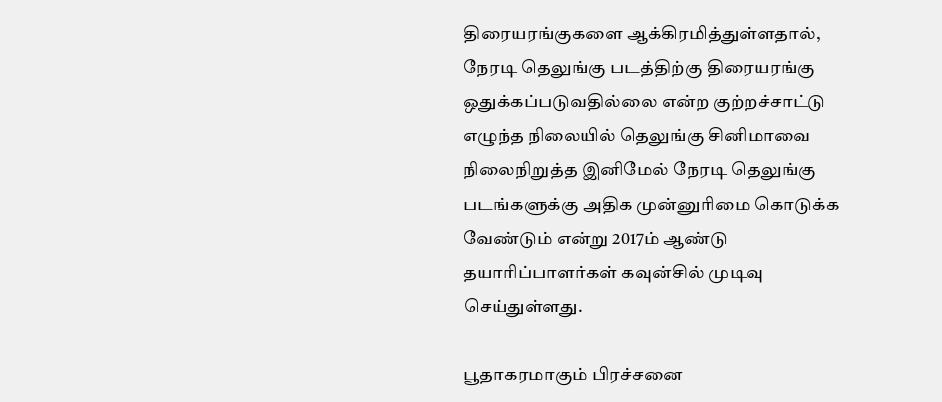திரையரங்குகளை ஆக்கிரமித்துள்ளதால், நேரடி தெலுங்கு படத்திற்கு திரையரங்கு ஒதுக்கப்படுவதில்லை என்ற குற்றச்சாட்டு எழுந்த நிலையில் தெலுங்கு சினிமாவை நிலைநிறுத்த இனிமேல் நேரடி தெலுங்கு படங்களுக்கு அதிக முன்னுரிமை கொடுக்க வேண்டும் என்று 2017ம் ஆண்டு தயாரிப்பாளர்கள் கவுன்சில் முடிவு செய்துள்ளது.

பூதாகரமாகும் பிரச்சனை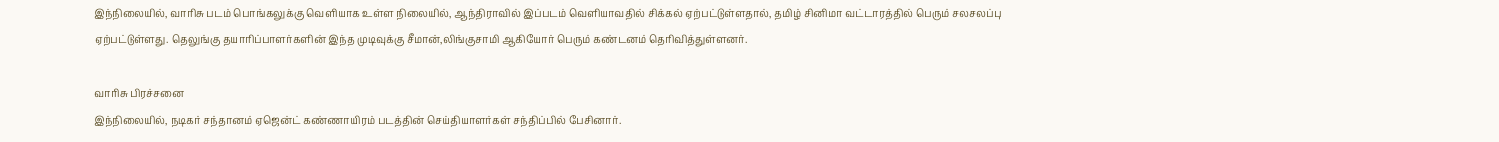இந்நிலையில், வாரிசு படம் பொங்கலுக்கு வெளியாக உள்ள நிலையில், ஆந்திராவில் இப்படம் வெளியாவதில் சிக்கல் ஏற்பட்டுள்ளதால், தமிழ் சினிமா வட்டாரத்தில் பெரும் சலசலப்பு ஏற்பட்டுள்ளது. தெலுங்கு தயாரிப்பாளர்களின் இந்த முடிவுக்கு சீமான்,லிங்குசாமி ஆகியோர் பெரும் கண்டனம் தெரிவித்துள்ளனர்.

வாரிசு பிரச்சனை
இந்நிலையில், நடிகர் சந்தானம் ஏஜென்ட் கண்ணாயிரம் படத்தின் செய்தியாளர்கள் சந்திப்பில் பேசினார்.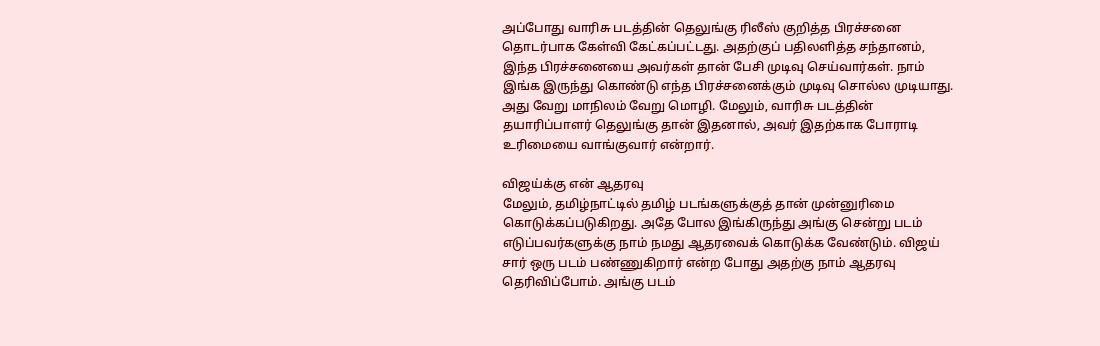அப்போது வாரிசு படத்தின் தெலுங்கு ரிலீஸ் குறித்த பிரச்சனை தொடர்பாக கேள்வி கேட்கப்பட்டது. அதற்குப் பதிலளித்த சந்தானம், இந்த பிரச்சனையை அவர்கள் தான் பேசி முடிவு செய்வார்கள். நாம் இங்க இருந்து கொண்டு எந்த பிரச்சனைக்கும் முடிவு சொல்ல முடியாது. அது வேறு மாநிலம் வேறு மொழி. மேலும், வாரிசு படத்தின் தயாரிப்பாளர் தெலுங்கு தான் இதனால், அவர் இதற்காக போராடி உரிமையை வாங்குவார் என்றார்.

விஜய்க்கு என் ஆதரவு
மேலும், தமிழ்நாட்டில் தமிழ் படங்களுக்குத் தான் முன்னுரிமை கொடுக்கப்படுகிறது. அதே போல இங்கிருந்து அங்கு சென்று படம் எடுப்பவர்களுக்கு நாம் நமது ஆதரவைக் கொடுக்க வேண்டும். விஜய் சார் ஒரு படம் பண்ணுகிறார் என்ற போது அதற்கு நாம் ஆதரவு தெரிவிப்போம். அங்கு படம்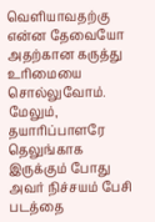வெளியாவதற்கு என்ன தேவையோ அதற்கான கருத்து உரிமையை சொல்லுவோம். மேலும், தயாரிப்பாளரே தெலுங்காக இருக்கும் போது அவர் நிச்சயம் பேசி படத்தை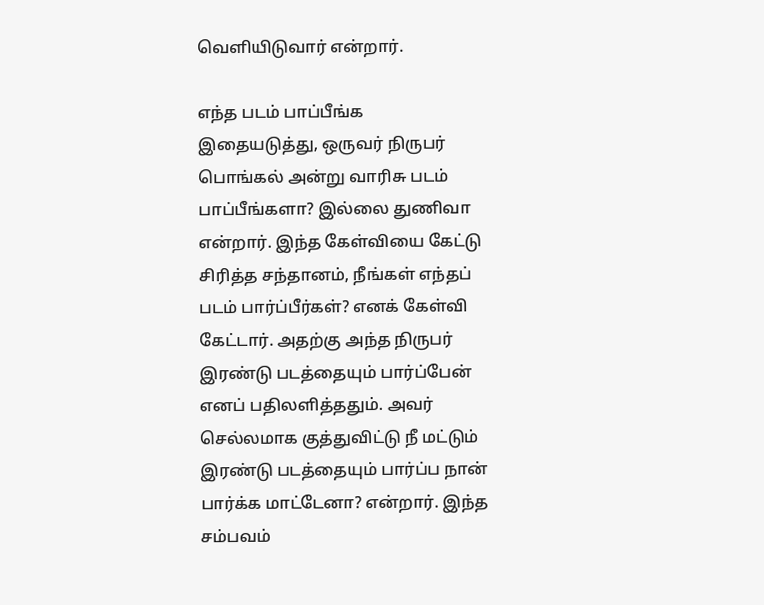வெளியிடுவார் என்றார்.

எந்த படம் பாப்பீங்க
இதையடுத்து, ஒருவர் நிருபர் பொங்கல் அன்று வாரிசு படம் பாப்பீங்களா? இல்லை துணிவா என்றார். இந்த கேள்வியை கேட்டு சிரித்த சந்தானம், நீங்கள் எந்தப் படம் பார்ப்பீர்கள்? எனக் கேள்வி கேட்டார். அதற்கு அந்த நிருபர் இரண்டு படத்தையும் பார்ப்பேன் எனப் பதிலளித்ததும். அவர் செல்லமாக குத்துவிட்டு நீ மட்டும் இரண்டு படத்தையும் பார்ப்ப நான் பார்க்க மாட்டேனா? என்றார். இந்த சம்பவம்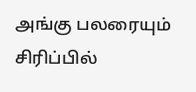அங்கு பலரையும் சிரிப்பில்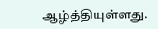ஆழ்த்தியுள்ளது.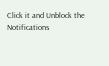Click it and Unblock the Notifications